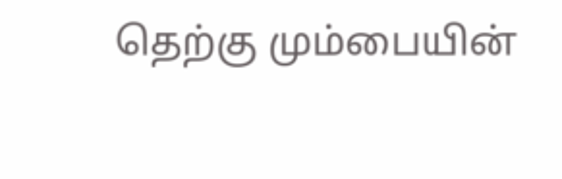தெற்கு மும்பையின்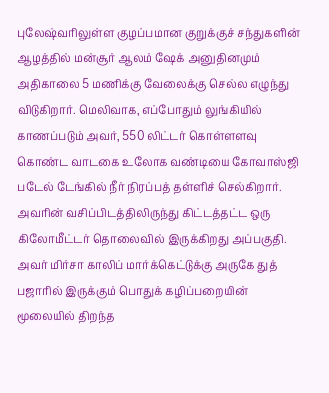புலேஷ்வரிலுள்ள குழப்பமான குறுக்குச் சந்துகளின் ஆழத்தில் மன்சூர் ஆலம் ஷேக் அனுதினமும் அதிகாலை 5 மணிக்கு வேலைக்கு செல்ல எழுந்து விடுகிறார். மெலிவாக, எப்போதும் லுங்கியில் காணப்படும் அவர், 550 லிட்டர் கொள்ளளவு கொண்ட வாடகை உலோக வண்டியை கோவாஸ்ஜி படேல் டேங்கில் நீர் நிரப்பத் தள்ளிச் செல்கிறார். அவரின் வசிப்பிடத்திலிருந்து கிட்டத்தட்ட ஒரு கிலோமீட்டர் தொலைவில் இருக்கிறது அப்பகுதி. அவர் மிர்சா காலிப் மார்க்கெட்டுக்கு அருகே துத் பஜாரில் இருக்கும் பொதுக் கழிப்பறையின் மூலையில் திறந்த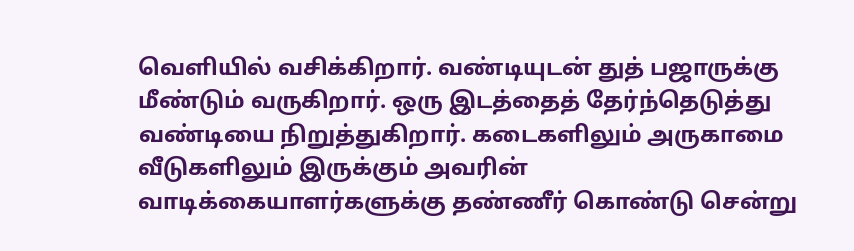வெளியில் வசிக்கிறார். வண்டியுடன் துத் பஜாருக்கு மீண்டும் வருகிறார். ஒரு இடத்தைத் தேர்ந்தெடுத்து வண்டியை நிறுத்துகிறார். கடைகளிலும் அருகாமை வீடுகளிலும் இருக்கும் அவரின் வாடிக்கையாளர்களுக்கு தண்ணீர் கொண்டு சென்று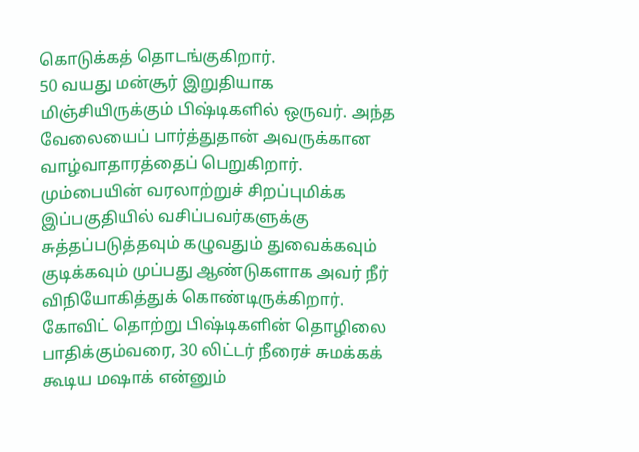கொடுக்கத் தொடங்குகிறார்.
50 வயது மன்சூர் இறுதியாக மிஞ்சியிருக்கும் பிஷ்டிகளில் ஒருவர். அந்த வேலையைப் பார்த்துதான் அவருக்கான வாழ்வாதாரத்தைப் பெறுகிறார். மும்பையின் வரலாற்றுச் சிறப்புமிக்க இப்பகுதியில் வசிப்பவர்களுக்கு சுத்தப்படுத்தவும் கழுவதும் துவைக்கவும் குடிக்கவும் முப்பது ஆண்டுகளாக அவர் நீர் விநியோகித்துக் கொண்டிருக்கிறார். கோவிட் தொற்று பிஷ்டிகளின் தொழிலை பாதிக்கும்வரை, 30 லிட்டர் நீரைச் சுமக்கக் கூடிய மஷாக் என்னும்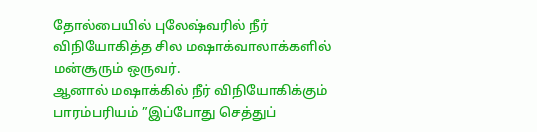தோல்பையில் புலேஷ்வரில் நீர் விநியோகித்த சில மஷாக்வாலாக்களில் மன்சூரும் ஒருவர்.
ஆனால் மஷாக்கில் நீர் விநியோகிக்கும் பாரம்பரியம் ”இப்போது செத்துப்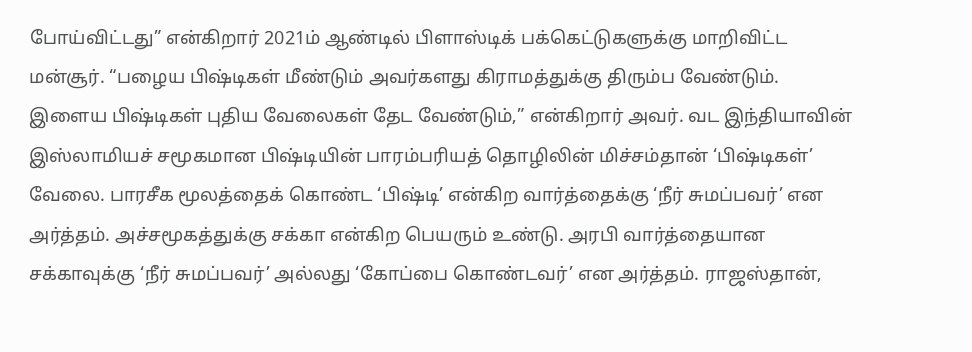போய்விட்டது” என்கிறார் 2021ம் ஆண்டில் பிளாஸ்டிக் பக்கெட்டுகளுக்கு மாறிவிட்ட மன்சூர். “பழைய பிஷ்டிகள் மீண்டும் அவர்களது கிராமத்துக்கு திரும்ப வேண்டும். இளைய பிஷ்டிகள் புதிய வேலைகள் தேட வேண்டும்,” என்கிறார் அவர். வட இந்தியாவின் இஸ்லாமியச் சமூகமான பிஷ்டியின் பாரம்பரியத் தொழிலின் மிச்சம்தான் ‘பிஷ்டிகள்’ வேலை. பாரசீக மூலத்தைக் கொண்ட ‘பிஷ்டி’ என்கிற வார்த்தைக்கு ‘நீர் சுமப்பவர்’ என அர்த்தம். அச்சமூகத்துக்கு சக்கா என்கிற பெயரும் உண்டு. அரபி வார்த்தையான சக்காவுக்கு ‘நீர் சுமப்பவர்’ அல்லது ‘கோப்பை கொண்டவர்’ என அர்த்தம். ராஜஸ்தான்,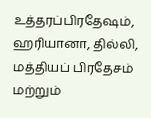உத்தரப்பிரதேஷம், ஹரியானா, தில்லி, மத்தியப் பிரதேசம் மற்றும்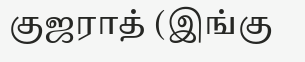குஜராத் (இங்கு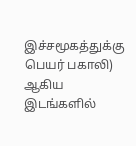இச்சமூகத்துக்கு பெயர் பகாலி) ஆகிய இடங்களில்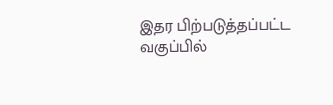இதர பிற்படுத்தப்பட்ட வகுப்பில்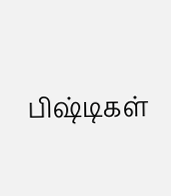பிஷ்டிகள்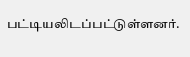பட்டியலிடப்பட்டுள்ளனர்.